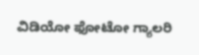ವಿಡಿಯೋ ಫೋಟೋ ಗ್ಯಾಲರಿ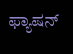ಫ್ಯಾಷನ್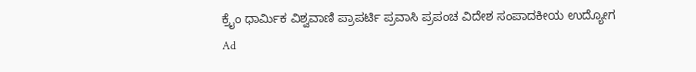ಕ್ರೈಂ ಧಾರ್ಮಿಕ ವಿಶ್ವವಾಣಿ ಪ್ರಾಪರ್ಟಿ ಪ್ರವಾಸಿ ಪ್ರಪಂಚ ವಿದೇಶ ಸಂಪಾದಕೀಯ ಉದ್ಯೋಗ
Ad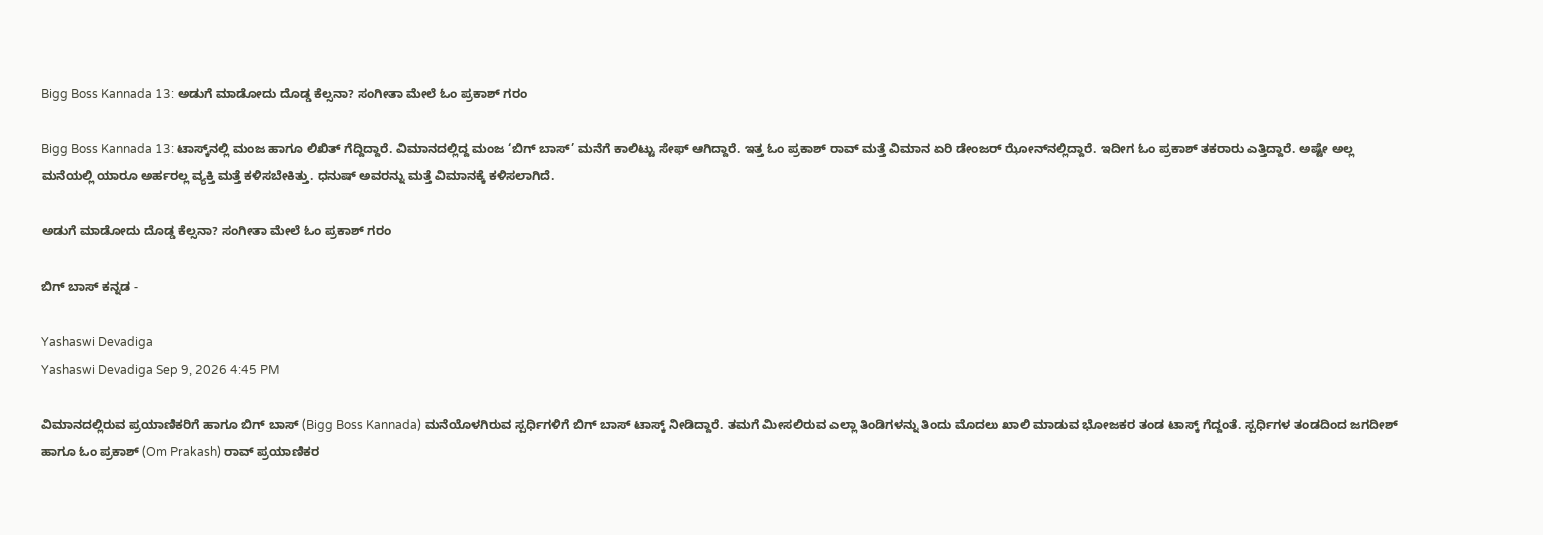Bigg Boss Kannada 13: ಅಡುಗೆ ಮಾಡೋದು ದೊಡ್ಡ ಕೆಲ್ಸನಾ? ಸಂಗೀತಾ ಮೇಲೆ ಓಂ ಪ್ರಕಾಶ್ ಗರಂ

Bigg Boss Kannada 13: ಟಾಸ್ಕ್‌ನಲ್ಲಿ ಮಂಜ ಹಾಗೂ ಲಿಖಿತ್ ಗೆದ್ದಿದ್ದಾರೆ. ವಿಮಾನದಲ್ಲಿದ್ದ ಮಂಜ ‘ಬಿಗ್ ಬಾಸ್’ ಮನೆಗೆ ಕಾಲಿಟ್ಟು ಸೇಫ್ ಆಗಿದ್ದಾರೆ. ಇತ್ತ ಓಂ ಪ್ರಕಾಶ್ ರಾವ್ ಮತ್ತೆ ವಿಮಾನ ಏರಿ ಡೇಂಜರ್ ಝೋನ್‌ನಲ್ಲಿದ್ದಾರೆ. ಇದೀಗ ಓಂ ಪ್ರಕಾಶ್‌ ತಕರಾರು ಎತ್ತಿದ್ದಾರೆ. ಅಷ್ಟೇ ಅಲ್ಲ ಮನೆಯಲ್ಲಿ ಯಾರೂ ಅರ್ಹರಲ್ಲ ವ್ಯಕ್ತಿ ಮತ್ತೆ ಕಳಿಸಬೇಕಿತ್ತು. ಧನುಷ್‌ ಅವರನ್ನು ಮತ್ತೆ ವಿಮಾನಕ್ಕೆ ಕಳಿಸಲಾಗಿದೆ.

ಅಡುಗೆ ಮಾಡೋದು ದೊಡ್ಡ ಕೆಲ್ಸನಾ? ಸಂಗೀತಾ ಮೇಲೆ ಓಂ ಪ್ರಕಾಶ್ ಗರಂ

ಬಿಗ್‌ ಬಾಸ್‌ ಕನ್ನಡ -

Yashaswi Devadiga
Yashaswi Devadiga Sep 9, 2026 4:45 PM

ವಿಮಾನದಲ್ಲಿರುವ ಪ್ರಯಾಣಿಕರಿಗೆ ಹಾಗೂ ಬಿಗ್ ಬಾಸ್ (Bigg Boss Kannada) ಮನೆಯೊಳಗಿರುವ ಸ್ಪರ್ಧಿಗಳಿಗೆ ಬಿಗ್‌ ಬಾಸ್‌ ಟಾಸ್ಕ್‌ ನೀಡಿದ್ದಾರೆ. ತಮಗೆ ಮೀಸಲಿರುವ ಎಲ್ಲಾ ತಿಂಡಿಗಳನ್ನು ತಿಂದು ಮೊದಲು ಖಾಲಿ ಮಾಡುವ ಭೋಜಕರ ತಂಡ ಟಾಸ್ಕ್ ಗೆದ್ದಂತೆ. ಸ್ಪರ್ಧಿಗಳ ತಂಡದಿಂದ ಜಗದೀಶ್ ಹಾಗೂ ಓಂ ಪ್ರಕಾಶ್ (Om Prakash) ರಾವ್ ಪ್ರಯಾಣಿಕರ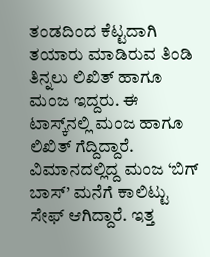ತಂಡದಿಂದ ಕೆಟ್ಟದಾಗಿ ತಯಾರು ಮಾಡಿರುವ ತಿಂಡಿ ತಿನ್ನಲು ಲಿಖಿತ್ ಹಾಗೂ ಮಂಜ ಇದ್ದರು. ಈ ಟಾಸ್ಕ್‌ನಲ್ಲಿ ಮಂಜ ಹಾಗೂ ಲಿಖಿತ್ ಗೆದ್ದಿದ್ದಾರೆ. ವಿಮಾನದಲ್ಲಿದ್ದ ಮಂಜ ‘ಬಿಗ್ ಬಾಸ್’ ಮನೆಗೆ ಕಾಲಿಟ್ಟು ಸೇಫ್ ಆಗಿದ್ದಾರೆ. ಇತ್ತ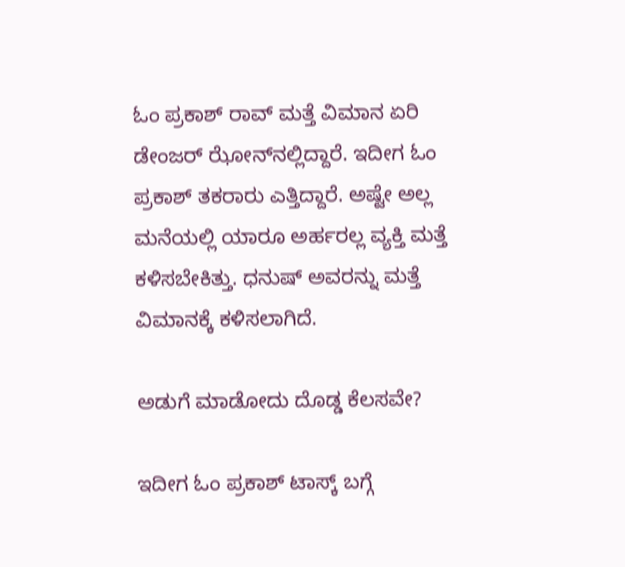ಓಂ ಪ್ರಕಾಶ್ ರಾವ್ ಮತ್ತೆ ವಿಮಾನ ಏರಿ ಡೇಂಜರ್ ಝೋನ್‌ನಲ್ಲಿದ್ದಾರೆ. ಇದೀಗ ಓಂ ಪ್ರಕಾಶ್‌ ತಕರಾರು ಎತ್ತಿದ್ದಾರೆ. ಅಷ್ಟೇ ಅಲ್ಲ ಮನೆಯಲ್ಲಿ ಯಾರೂ ಅರ್ಹರಲ್ಲ ವ್ಯಕ್ತಿ ಮತ್ತೆ ಕಳಿಸಬೇಕಿತ್ತು. ಧನುಷ್‌ ಅವರನ್ನು ಮತ್ತೆ ವಿಮಾನಕ್ಕೆ ಕಳಿಸಲಾಗಿದೆ.

ಅಡುಗೆ ಮಾಡೋದು ದೊಡ್ಡ ಕೆಲಸವೇ?

ಇದೀಗ ಓಂ ಪ್ರಕಾಶ್‌ ಟಾಸ್ಕ್‌ ಬಗ್ಗೆ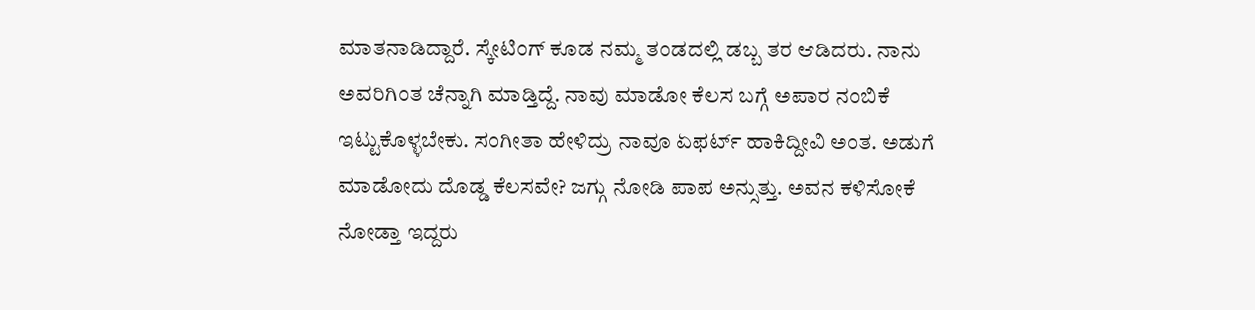ಮಾತನಾಡಿದ್ದಾರೆ. ಸ್ಕೇಟಿಂಗ್‌ ಕೂಡ ನಮ್ಮ ತಂಡದಲ್ಲಿ ಡಬ್ಬ ತರ ಆಡಿದರು. ನಾನು ಅವರಿಗಿಂತ ಚೆನ್ನಾಗಿ ಮಾಡ್ತಿದ್ದೆ. ನಾವು ಮಾಡೋ ಕೆಲಸ ಬಗ್ಗೆ ಅಪಾರ ನಂಬಿಕೆ ಇಟ್ಟುಕೊಳ್ಳಬೇಕು. ಸಂಗೀತಾ ಹೇಳಿದ್ರು ನಾವೂ ಏಫರ್ಟ್‌ ಹಾಕಿದ್ದೀವಿ ಅಂತ. ಅಡುಗೆ ಮಾಡೋದು ದೊಡ್ಡ ಕೆಲಸವೇ? ಜಗ್ಗು ನೋಡಿ ಪಾಪ ಅನ್ಸುತ್ತು. ಅವನ ಕಳಿಸೋಕೆ ನೋಡ್ತಾ ಇದ್ದರು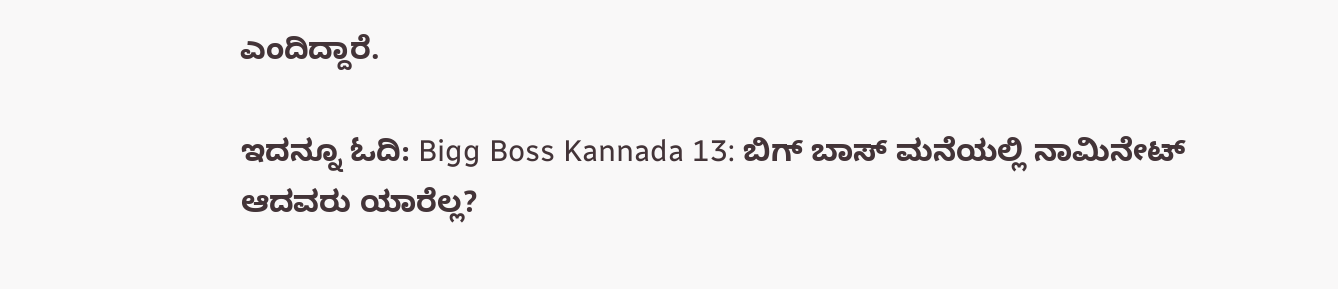ಎಂದಿದ್ದಾರೆ.

ಇದನ್ನೂ ಓದಿ: Bigg Boss Kannada 13: ಬಿಗ್ ಬಾಸ್ ಮನೆಯಲ್ಲಿ ನಾಮಿನೇಟ್ ಆದವರು ಯಾರೆಲ್ಲ?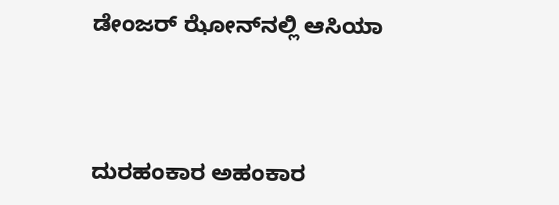ಡೇಂಜರ್ ಝೋನ್‌ನಲ್ಲಿ ಆಸಿಯಾ



ದುರಹಂಕಾರ ಅಹಂಕಾರ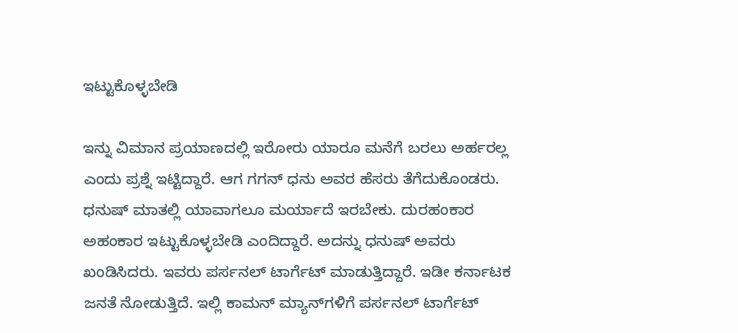ಇಟ್ಟುಕೊಳ್ಳಬೇಡಿ

ಇನ್ನು ವಿಮಾನ ಪ್ರಯಾಣದಲ್ಲಿ ಇರೋರು ಯಾರೂ ಮನೆಗೆ ಬರಲು ಅರ್ಹರಲ್ಲ ಎಂದು ಪ್ರಶ್ನೆ ಇಟ್ಟಿದ್ದಾರೆ. ಆಗ ಗಗನ್‌ ಧನು ಅವರ ಹೆಸರು ತೆಗೆದುಕೊಂಡರು. ಧನುಷ್‌ ಮಾತಲ್ಲಿ ಯಾವಾಗಲೂ ಮರ್ಯಾದೆ ಇರಬೇಕು. ದುರಹಂಕಾರ ಅಹಂಕಾರ ಇಟ್ಟುಕೊಳ್ಳಬೇಡಿ ಎಂದಿದ್ದಾರೆ. ಅದನ್ನು ಧನುಷ್‌ ಅವರು ಖಂಡಿಸಿದರು. ಇವರು ಪರ್ಸನಲ್‌ ಟಾರ್ಗೆಟ್‌ ಮಾಡುತ್ತಿದ್ದಾರೆ. ಇಡೀ ಕರ್ನಾಟಕ ಜನತೆ ನೋಡುತ್ತಿದೆ. ಇಲ್ಲಿ ಕಾಮನ್‌ ಮ್ಯಾನ್‌ಗಳಿಗೆ ಪರ್ಸನಲ್‌ ಟಾರ್ಗೆಟ್‌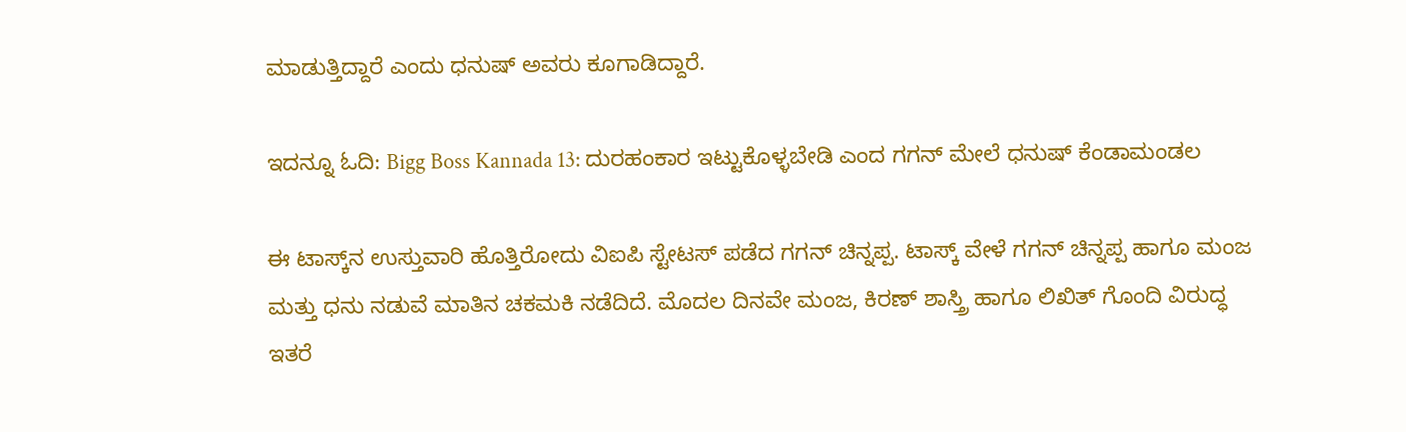ಮಾಡುತ್ತಿದ್ದಾರೆ ಎಂದು ಧನುಷ್‌ ಅವರು ಕೂಗಾಡಿದ್ದಾರೆ.

ಇದನ್ನೂ ಓದಿ: Bigg Boss Kannada 13: ದುರಹಂಕಾರ ಇಟ್ಟುಕೊಳ್ಳಬೇಡಿ ಎಂದ ಗಗನ್‌ ಮೇಲೆ ಧನುಷ್‌ ಕೆಂಡಾಮಂಡಲ

ಈ ಟಾಸ್ಕ್‌ನ ಉಸ್ತುವಾರಿ ಹೊತ್ತಿರೋದು ವಿಐಪಿ ಸ್ಟೇಟಸ್ ಪಡೆದ ಗಗನ್ ಚಿನ್ನಪ್ಪ. ಟಾಸ್ಕ್ ವೇಳೆ ಗಗನ್ ಚಿನ್ನಪ್ಪ ಹಾಗೂ ಮಂಜ ಮತ್ತು ಧನು ನಡುವೆ ಮಾತಿನ ಚಕಮಕಿ ನಡೆದಿದೆ. ಮೊದಲ ದಿನವೇ ಮಂಜ, ಕಿರಣ್ ಶಾಸ್ತ್ರಿ ಹಾಗೂ ಲಿಖಿತ್ ಗೊಂದಿ ವಿರುದ್ಧ ಇತರೆ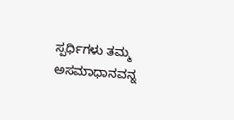ಸ್ಪರ್ಧಿಗಳು ತಮ್ಮ ಅಸಮಾಧಾನವನ್ನ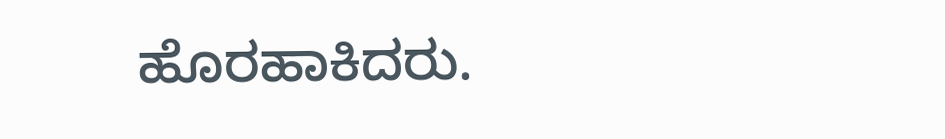ಹೊರಹಾಕಿದರು.